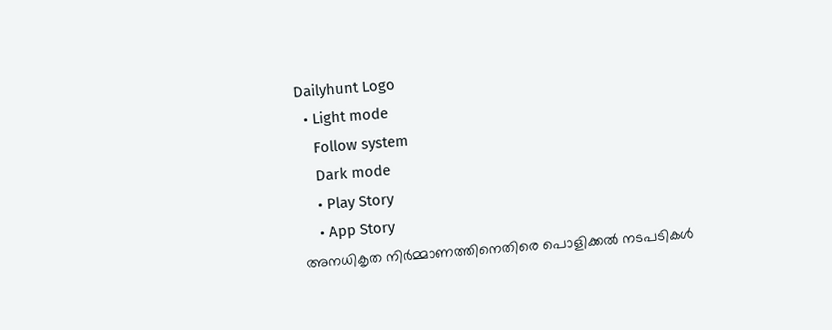Dailyhunt Logo
  • Light mode
    Follow system
    Dark mode
    • Play Story
    • App Story
അനധികൃത നിര്‍മ്മാണത്തിനെതിരെ പൊളിക്കല്‍ നടപടികള്‍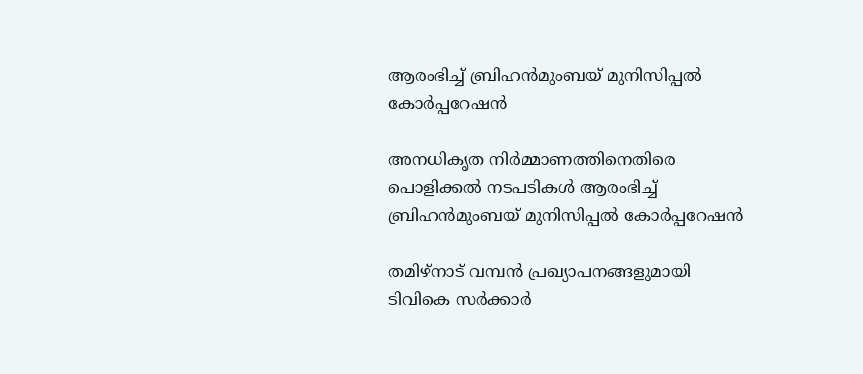ആരംഭിച്ച്‌ ബ്രിഹന്‍മുംബയ് മുനിസിപ്പല്‍ കോര്‍പ്പറേഷന്‍

അനധികൃത നിര്‍മ്മാണത്തിനെതിരെ പൊളിക്കല്‍ നടപടികള്‍ ആരംഭിച്ച്‌ ബ്രിഹന്‍മുംബയ് മുനിസിപ്പല്‍ കോര്‍പ്പറേഷന്‍

തമിഴ്‌നാട് വമ്പന്‍ പ്രഖ്യാപനങ്ങളുമായി ടിവികെ സര്‍ക്കാര്‍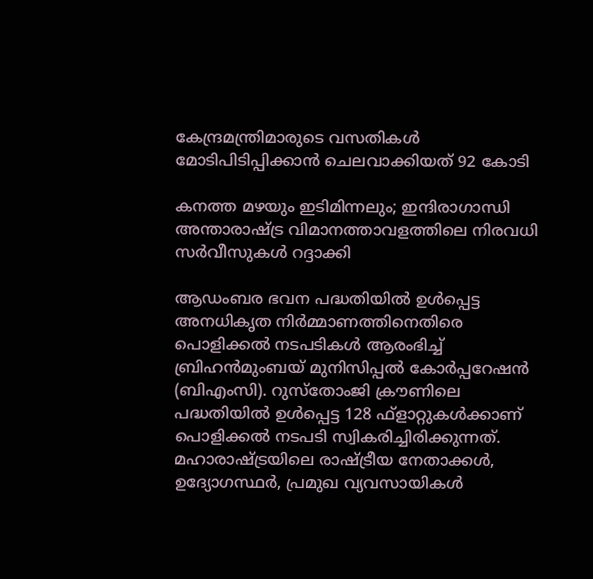കേന്ദ്രമന്ത്രിമാരുടെ വസതികള്‍ മോടിപിടിപ്പിക്കാന്‍ ചെലവാക്കിയത് 92 കോടി

കനത്ത മഴയും ഇടിമിന്നലും; ഇന്ദിരാഗാന്ധി അന്താരാഷ്ട്ര വിമാനത്താവളത്തിലെ നിരവധി സര്‍വീസുകള്‍ റദ്ദാക്കി

ആഡംബര ഭവന പദ്ധതിയില്‍ ഉള്‍പ്പെട്ട അനധികൃത നിര്‍മ്മാണത്തിനെതിരെ പൊളിക്കല്‍ നടപടികള്‍ ആരംഭിച്ച്‌ ബ്രിഹന്‍മുംബയ് മുനിസിപ്പല്‍ കോര്‍പ്പറേഷന്‍ (ബിഎംസി). റുസ്‌തോംജി ക്രൗണിലെ പദ്ധതിയില്‍ ഉള്‍പ്പെട്ട 128 ഫ്‌ളാറ്റുകള്‍ക്കാണ് പൊളിക്കല്‍ നടപടി സ്വികരിച്ചിരിക്കുന്നത്. മഹാരാഷ്ട്രയിലെ രാഷ്ട്രീയ നേതാക്കള്‍, ഉദ്യോഗസ്ഥര്‍, പ്രമുഖ വ്യവസായികള്‍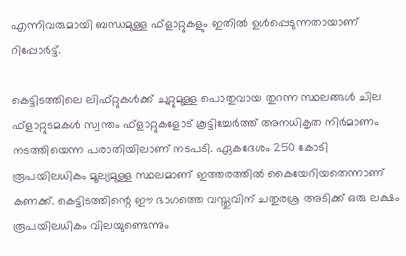എന്നിവരുമായി ബന്ധമുള്ള ഫ്‌ളാറ്റുകളും ഇതില്‍ ഉള്‍പ്പെടുന്നതായാണ് റിപ്പോര്‍ട്ട്.

കെട്ടിടത്തിലെ ലിഫ്റ്റുകള്‍ക്ക് ചുറ്റുമുള്ള പൊതുവായ തുറന്ന സ്ഥലങ്ങള്‍ ചില ഫ്‌ളാറ്റുടമകള്‍ സ്വന്തം ഫ്‌ളാറ്റുകളോട് കൂട്ടിച്ചേര്‍ത്ത് അനധികൃത നിര്‍മാണം നടത്തിയെന്ന പരാതിയിലാണ് നടപടി. ഏകദേശം 250 കോടി രൂപയിലധികം മൂല്യമുള്ള സ്ഥലമാണ് ഇത്തരത്തില്‍ കൈയേറിയതെന്നാണ് കണക്ക്. കെട്ടിടത്തിന്റെ ഈ ഭാഗത്തെ വസ്തുവിന് ചതുരശ്ര അടിക്ക് ഒരു ലക്ഷം രൂപയിലധികം വിലയുണ്ടെന്നും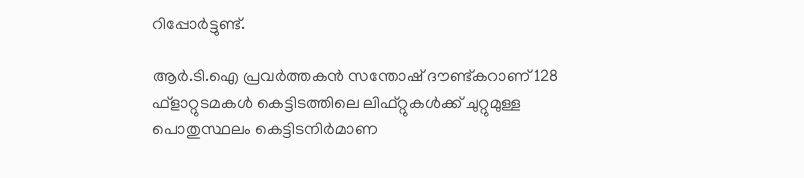റിപ്പോര്‍ട്ടുണ്ട്.

ആര്‍.ടി.ഐ പ്രവര്‍ത്തകന്‍ സന്തോഷ് ദൗണ്ട്കറാണ് 128 ഫ്‌ളാറ്റുടമകള്‍ കെട്ടിടത്തിലെ ലിഫ്റ്റുകള്‍ക്ക് ചുറ്റുമുള്ള പൊതുസ്ഥലം കെട്ടിടനിര്‍മാണ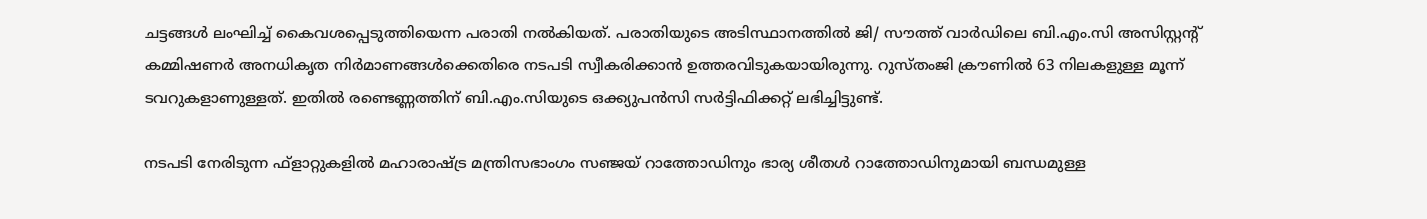ചട്ടങ്ങള്‍ ലംഘിച്ച്‌ കൈവശപ്പെടുത്തിയെന്ന പരാതി നല്‍കിയത്. പരാതിയുടെ അടിസ്ഥാനത്തില്‍ ജി/ സൗത്ത് വാര്‍ഡിലെ ബി.എം.സി അസിസ്റ്റന്റ് കമ്മിഷണര്‍ അനധികൃത നിര്‍മാണങ്ങള്‍ക്കെതിരെ നടപടി സ്വീകരിക്കാന്‍ ഉത്തരവിടുകയായിരുന്നു. റുസ്തംജി ക്രൗണില്‍ 63 നിലകളുള്ള മൂന്ന് ടവറുകളാണുള്ളത്. ഇതില്‍ രണ്ടെണ്ണത്തിന് ബി.എം.സിയുടെ ഒക്ക്യുപന്‍സി സര്‍ട്ടിഫിക്കറ്റ് ലഭിച്ചിട്ടുണ്ട്.

നടപടി നേരിടുന്ന ഫ്‌ളാറ്റുകളില്‍ മഹാരാഷ്ട്ര മന്ത്രിസഭാംഗം സഞ്ജയ് റാത്തോഡിനും ഭാര്യ ശീതള്‍ റാത്തോഡിനുമായി ബന്ധമുള്ള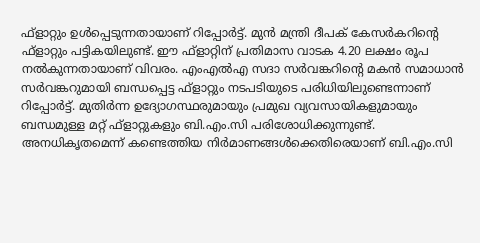ഫ്‌ളാറ്റും ഉള്‍പ്പെടുന്നതായാണ് റിപ്പോര്‍ട്ട്. മുന്‍ മന്ത്രി ദീപക് കേസര്‍കറിന്റെ ഫ്‌ളാറ്റും പട്ടികയിലുണ്ട്. ഈ ഫ്‌ളാറ്റിന് പ്രതിമാസ വാടക 4.20 ലക്ഷം രൂപ നല്‍കുന്നതായാണ് വിവരം. എംഎല്‍എ സദാ സര്‍വങ്കറിന്റെ മകന്‍ സമാധാന്‍ സര്‍വങ്കറുമായി ബന്ധപ്പെട്ട ഫ്‌ളാറ്റും നടപടിയുടെ പരിധിയിലുണ്ടെന്നാണ് റിപ്പോര്‍ട്ട്. മുതിര്‍ന്ന ഉദ്യോഗസ്ഥരുമായും പ്രമുഖ വ്യവസായികളുമായും ബന്ധമുള്ള മറ്റ് ഫ്‌ളാറ്റുകളും ബി.എം.സി പരിശോധിക്കുന്നുണ്ട്. അനധികൃതമെന്ന് കണ്ടെത്തിയ നിര്‍മാണങ്ങള്‍ക്കെതിരെയാണ് ബി.എം.സി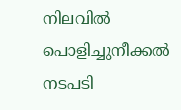നിലവില്‍ പൊളിച്ചുനീക്കല്‍ നടപടി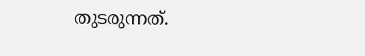തുടരുന്നത്.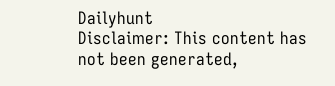Dailyhunt
Disclaimer: This content has not been generated,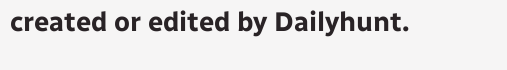created or edited by Dailyhunt.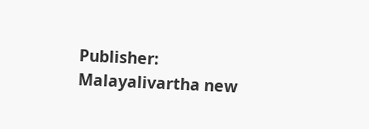Publisher: Malayalivartha new